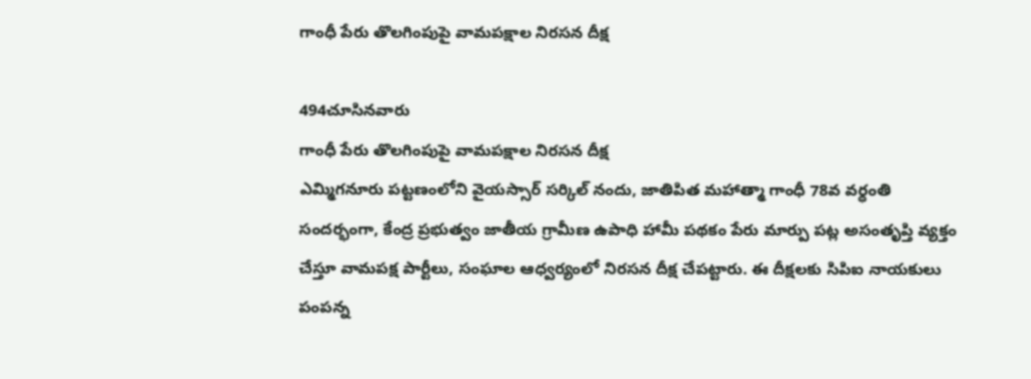గాంధీ పేరు తొలగింపుపై వామపక్షాల నిరసన దీక్ష

494చూసినవారు
గాంధీ పేరు తొలగింపుపై వామపక్షాల నిరసన దీక్ష
ఎమ్మిగనూరు పట్టణంలోని వైయస్సార్ సర్కిల్ నందు, జాతిపిత మహాత్మా గాంధీ 78వ వర్ధంతి సందర్భంగా, కేంద్ర ప్రభుత్వం జాతీయ గ్రామీణ ఉపాధి హామీ పథకం పేరు మార్పు పట్ల అసంతృప్తి వ్యక్తం చేస్తూ వామపక్ష పార్టీలు, సంఘాల ఆధ్వర్యంలో నిరసన దీక్ష చేపట్టారు. ఈ దీక్షలకు సిపిఐ నాయకులు పంపన్న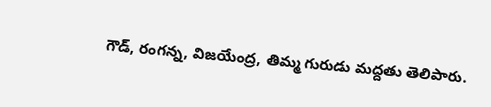గౌడ్, రంగన్న, విజయేంద్ర, తిమ్మ గురుడు మద్దతు తెలిపారు.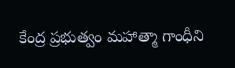కేంద్ర ప్రభుత్వం మహాత్మా గాంధీని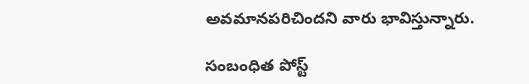అవమానపరిచిందని వారు భావిస్తున్నారు.

సంబంధిత పోస్ట్